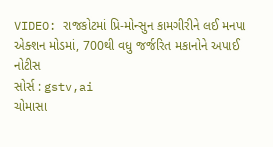VIDEO: રાજકોટમાં પ્રિ-મોન્સુન કામગીરીને લઈ મનપા એક્શન મોડમાં, 700થી વધુ જર્જરિત મકાનોને અપાઈ નોટીસ
સોર્સ : gstv,ai
ચોમાસા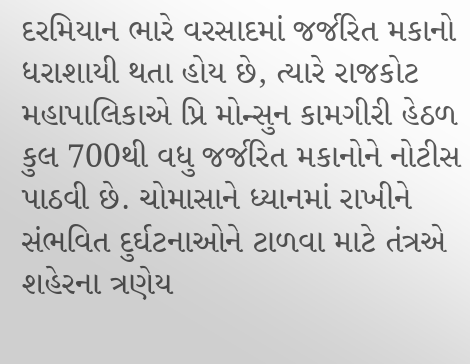દરમિયાન ભારે વરસાદમાં જર્જરિત મકાનો ધરાશાયી થતા હોય છે, ત્યારે રાજકોટ મહાપાલિકાએ પ્રિ મોન્સુન કામગીરી હેઠળ કુલ 700થી વધુ જર્જરિત મકાનોને નોટીસ પાઠવી છે. ચોમાસાને ધ્યાનમાં રાખીને સંભવિત દુર્ઘટનાઓને ટાળવા માટે તંત્રએ શહેરના ત્રણેય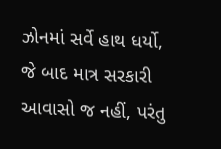ઝોનમાં સર્વે હાથ ધર્યો, જે બાદ માત્ર સરકારી આવાસો જ નહીં, પરંતુ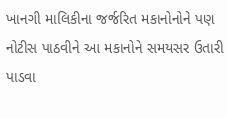ખાનગી માલિકીના જર્જરિત મકાનોનોને પણ નોટીસ પાઠવીને આ મકાનોને સમયસર ઉતારી પાડવા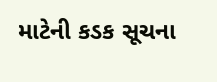માટેની કડક સૂચના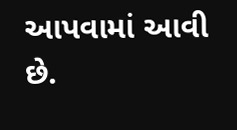આપવામાં આવી છે.